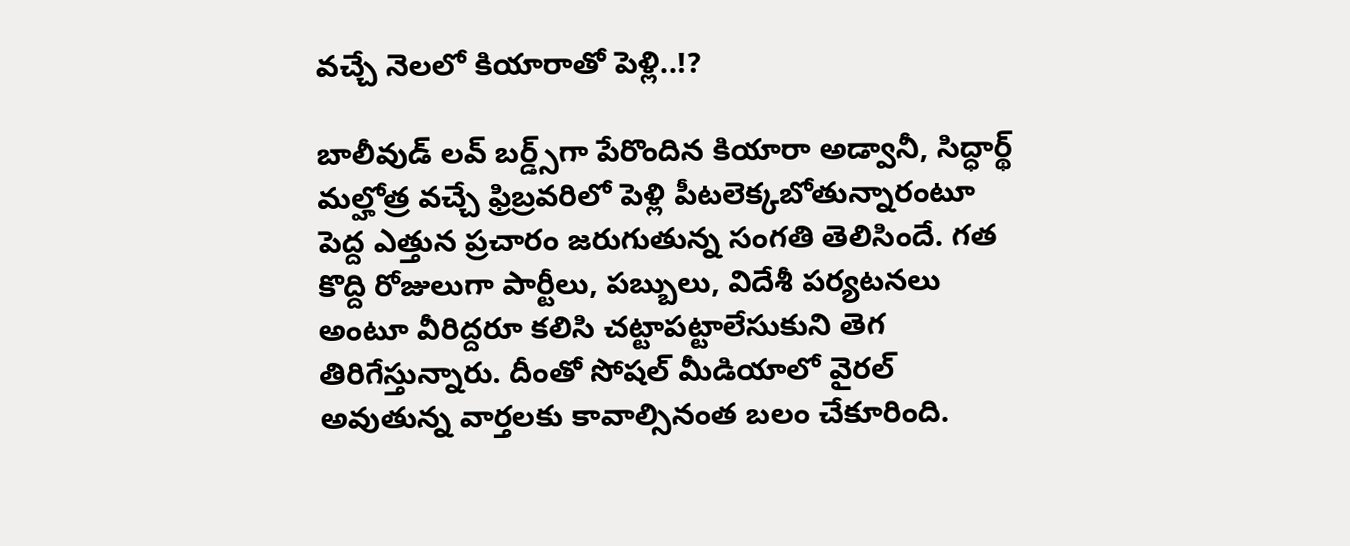వచ్చే నెలలో కియారాతో పెళ్లి..!?

బాలీవుడ్‌ లవ్‌ బర్డ్స్‌గా పేరొందిన కియారా అడ్వానీ, సిద్ధార్థ్‌ మల్హోత్ర వచ్చే ఫ్రిబ్రవరిలో పెళ్లి పీటలెక్కబోతున్నారంటూ పెద్ద ఎత్తున ప్రచారం జరుగుతున్న సంగతి తెలిసిందే. గత కొద్ది రోజులుగా పార్టీలు, పబ్బులు, విదేశీ పర్యటనలు అంటూ వీరిద్దరూ కలిసి చట్టాపట్టాలేసుకుని తెగ తిరిగేస్తున్నారు. దీంతో సోషల్‌ మీడియాలో వైరల్‌ అవుతున్న వార్తలకు కావాల్సినంత బలం చేకూరింది.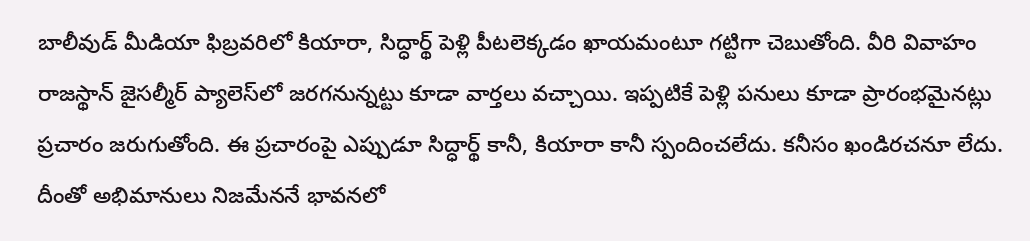బాలీవుడ్‌ మీడియా ఫిబ్రవరిలో కియారా, సిద్ధార్థ్‌ పెళ్లి పీటలెక్కడం ఖాయమంటూ గట్టిగా చెబుతోంది. వీరి వివాహం రాజస్థాన్‌ జైసల్మీర్‌ ప్యాలెస్‌లో జరగనున్నట్టు కూడా వార్తలు వచ్చాయి. ఇప్పటికే పెళ్లి పనులు కూడా ప్రారంభమైనట్లు ప్రచారం జరుగుతోంది. ఈ ప్రచారంపై ఎప్పుడూ సిద్ధార్థ్‌ కానీ, కియారా కానీ స్పందించలేదు. కనీసం ఖండిరచనూ లేదు. దీంతో అభిమానులు నిజమేననే భావనలో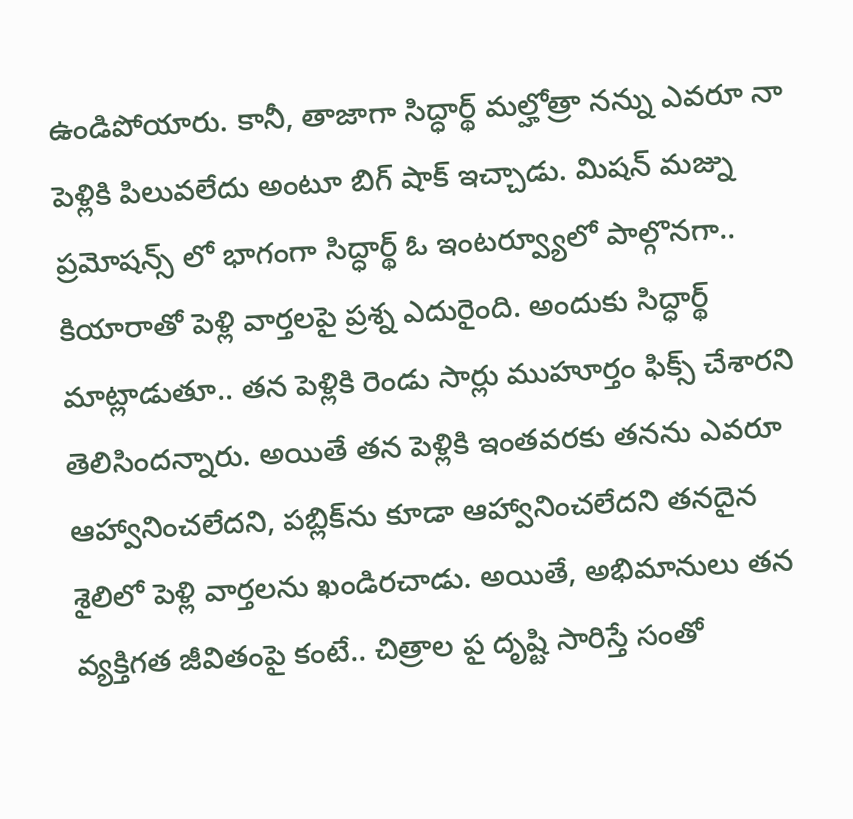ఉండిపోయారు. కానీ, తాజాగా సిద్ధార్థ్‌ మల్హోత్రా నన్ను ఎవరూ నా పెళ్లికి పిలువలేదు అంటూ బిగ్‌ షాక్‌ ఇచ్చాడు. మిషన్‌ మజ్ను ప్రమోషన్స్‌ లో భాగంగా సిద్ధార్థ్‌ ఓ ఇంటర్వ్యూలో పాల్గొనగా.. కియారాతో పెళ్లి వార్తలపై ప్రశ్న ఎదురైంది. అందుకు సిద్ధార్థ్‌ మాట్లాడుతూ.. తన పెళ్లికి రెండు సార్లు ముహూర్తం ఫిక్స్‌ చేశారని తెలిసిందన్నారు. అయితే తన పెళ్లికి ఇంతవరకు తనను ఎవరూ ఆహ్వానించలేదని, పబ్లిక్‌ను కూడా ఆహ్వానించలేదని తనదైన శైలిలో పెళ్లి వార్తలను ఖండిరచాడు. అయితే, అభిమానులు తన వ్యక్తిగత జీవితంపై కంటే.. చిత్రాల పౖ దృష్టి సారిస్తే సంతో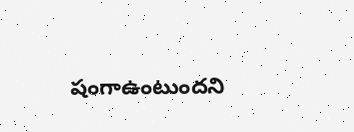షంగాఉంటుందని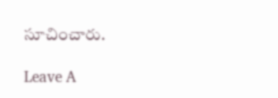సూచించారు.

Leave A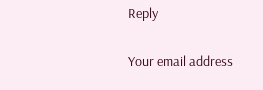Reply

Your email address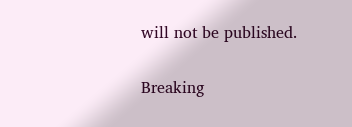will not be published.

Breaking